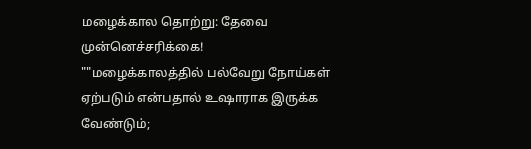மழைக்கால தொற்று: தேவை முன்னெச்சரிக்கை!
""மழைக்காலத்தில் பல்வேறு நோய்கள் ஏற்படும் என்பதால் உஷாராக இருக்க வேண்டும்;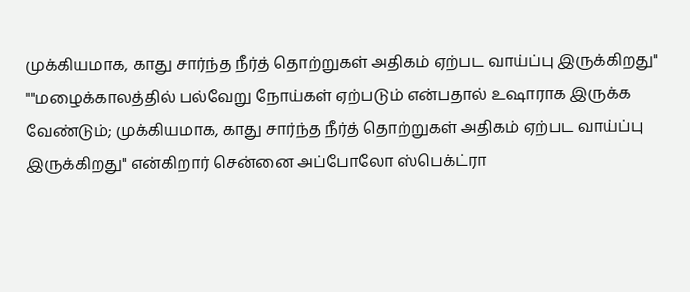முக்கியமாக, காது சார்ந்த நீர்த் தொற்றுகள் அதிகம் ஏற்பட வாய்ப்பு இருக்கிறது''
""மழைக்காலத்தில் பல்வேறு நோய்கள் ஏற்படும் என்பதால் உஷாராக இருக்க வேண்டும்; முக்கியமாக, காது சார்ந்த நீர்த் தொற்றுகள் அதிகம் ஏற்பட வாய்ப்பு இருக்கிறது'' என்கிறார் சென்னை அப்போலோ ஸ்பெக்ட்ரா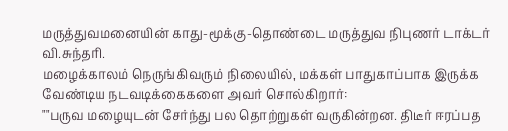மருத்துவமனையின் காது-மூக்கு-தொண்டை மருத்துவ நிபுணர் டாக்டர் வி.சுந்தரி.
மழைக்காலம் நெருங்கிவரும் நிலையில், மக்கள் பாதுகாப்பாக இருக்க வேண்டிய நடவடிக்கைகளை அவர் சொல்கிறார்:
""பருவ மழையுடன் சேர்ந்து பல தொற்றுகள் வருகின்றன. திடீர் ஈரப்பத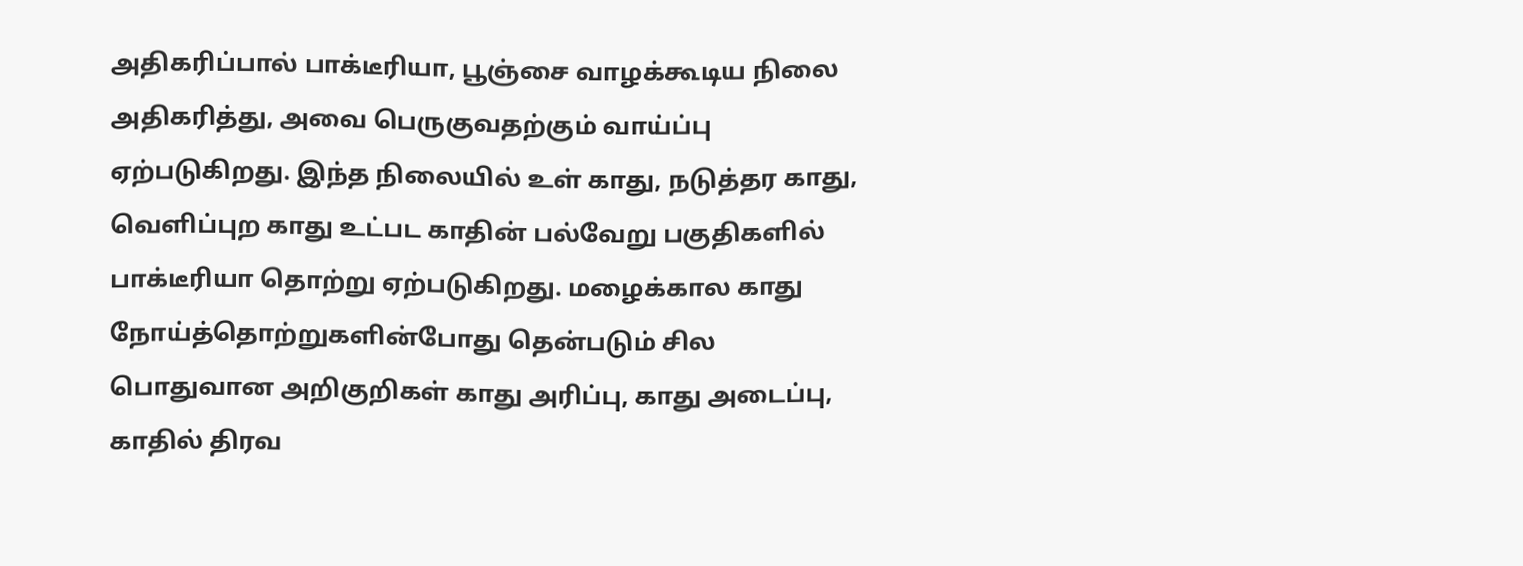அதிகரிப்பால் பாக்டீரியா, பூஞ்சை வாழக்கூடிய நிலை அதிகரித்து, அவை பெருகுவதற்கும் வாய்ப்பு ஏற்படுகிறது. இந்த நிலையில் உள் காது, நடுத்தர காது, வெளிப்புற காது உட்பட காதின் பல்வேறு பகுதிகளில் பாக்டீரியா தொற்று ஏற்படுகிறது. மழைக்கால காது நோய்த்தொற்றுகளின்போது தென்படும் சில பொதுவான அறிகுறிகள் காது அரிப்பு, காது அடைப்பு, காதில் திரவ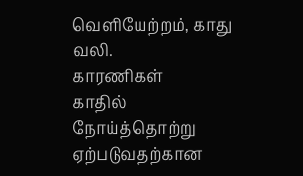வெளியேற்றம், காது வலி.
காரணிகள்
காதில் நோய்த்தொற்று ஏற்படுவதற்கான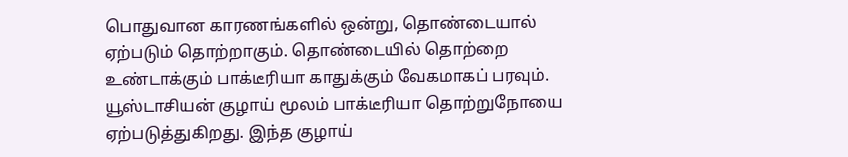பொதுவான காரணங்களில் ஒன்று, தொண்டையால் ஏற்படும் தொற்றாகும். தொண்டையில் தொற்றை உண்டாக்கும் பாக்டீரியா காதுக்கும் வேகமாகப் பரவும். யூஸ்டாசியன் குழாய் மூலம் பாக்டீரியா தொற்றுநோயை ஏற்படுத்துகிறது. இந்த குழாய்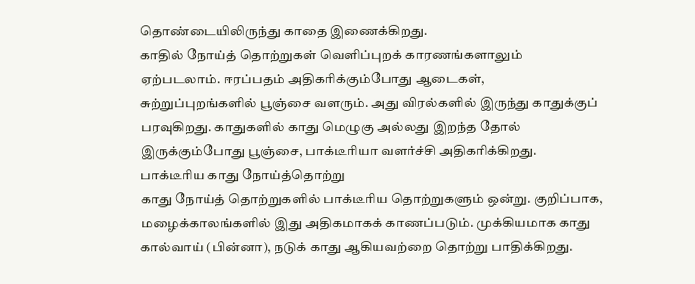தொண்டையிலிருந்து காதை இணைக்கிறது.
காதில் நோய்த் தொற்றுகள் வெளிப்புறக் காரணங்களாலும் ஏற்படலாம். ஈரப்பதம் அதிகரிக்கும்போது ஆடைகள், சுற்றுப்புறங்களில் பூஞ்சை வளரும். அது விரல்களில் இருந்து காதுக்குப் பரவுகிறது. காதுகளில் காது மெழுகு அல்லது இறந்த தோல் இருக்கும்போது பூஞ்சை, பாக்டீரியா வளர்ச்சி அதிகரிக்கிறது.
பாக்டீரிய காது நோய்த்தொற்று
காது நோய்த் தொற்றுகளில் பாக்டீரிய தொற்றுகளும் ஒன்று. குறிப்பாக, மழைக்காலங்களில் இது அதிகமாகக் காணப்படும். முக்கியமாக காது கால்வாய் (பின்னா), நடுக் காது ஆகியவற்றை தொற்று பாதிக்கிறது.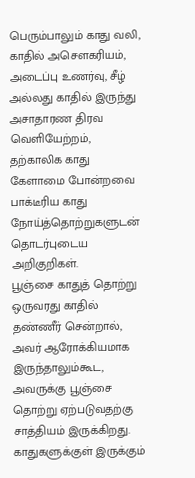பெரும்பாலும் காது வலி, காதில் அசெளகரியம், அடைப்பு உணர்வு, சீழ் அல்லது காதில் இருந்து அசாதாரண திரவ வெளியேற்றம், தற்காலிக காது கேளாமை போன்றவை பாக்டீரிய காது நோய்த்தொற்றுகளுடன் தொடர்புடைய அறிகுறிகள்.
பூஞ்சை காதுத் தொற்று
ஒருவரது காதில் தண்ணீர் சென்றால், அவர் ஆரோக்கியமாக இருந்தாலும்கூட, அவருக்கு பூஞ்சை தொற்று ஏற்படுவதற்கு சாத்தியம் இருக்கிறது. காதுகளுக்குள் இருக்கும்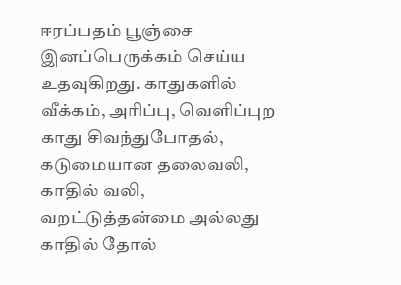ஈரப்பதம் பூஞ்சை இனப்பெருக்கம் செய்ய உதவுகிறது. காதுகளில் வீக்கம், அரிப்பு, வெளிப்புற காது சிவந்துபோதல், கடுமையான தலைவலி, காதில் வலி, வறட்டுத்தன்மை அல்லது காதில் தோல்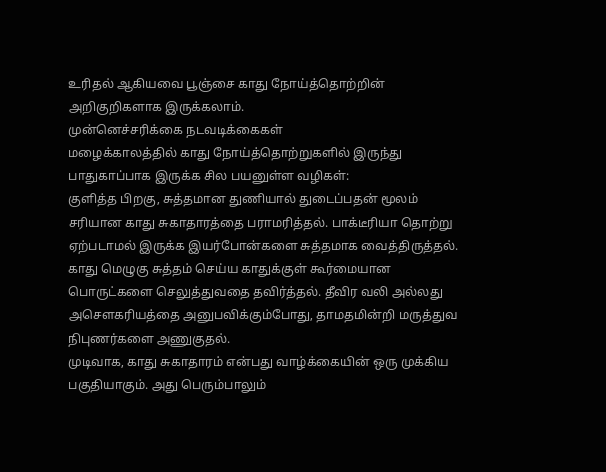உரிதல் ஆகியவை பூஞ்சை காது நோய்த்தொற்றின் அறிகுறிகளாக இருக்கலாம்.
முன்னெச்சரிக்கை நடவடிக்கைகள்
மழைக்காலத்தில் காது நோய்த்தொற்றுகளில் இருந்து பாதுகாப்பாக இருக்க சில பயனுள்ள வழிகள்:
குளித்த பிறகு, சுத்தமான துணியால் துடைப்பதன் மூலம் சரியான காது சுகாதாரத்தை பராமரித்தல். பாக்டீரியா தொற்று ஏற்படாமல் இருக்க இயர்போன்களை சுத்தமாக வைத்திருத்தல். காது மெழுகு சுத்தம் செய்ய காதுக்குள் கூர்மையான பொருட்களை செலுத்துவதை தவிர்த்தல். தீவிர வலி அல்லது அசெளகரியத்தை அனுபவிக்கும்போது, தாமதமின்றி மருத்துவ நிபுணர்களை அணுகுதல்.
முடிவாக, காது சுகாதாரம் என்பது வாழ்க்கையின் ஒரு முக்கிய பகுதியாகும். அது பெரும்பாலும்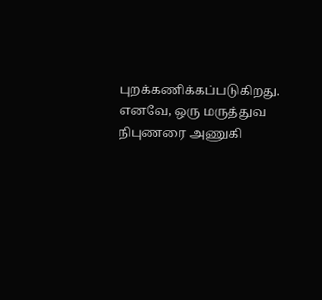புறக்கணிக்கப்படுகிறது. எனவே, ஒரு மருத்துவ நிபுணரை அணுகி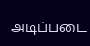அடிப்படை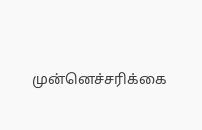முன்னெச்சரிக்கை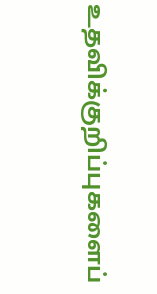உதவிக்குறிப்புகளைப்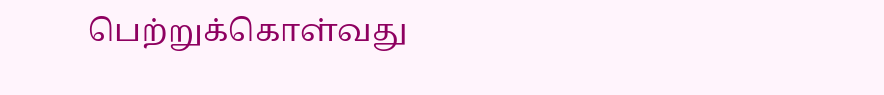பெற்றுக்கொள்வது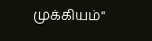முக்கியம்''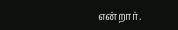என்றார்.